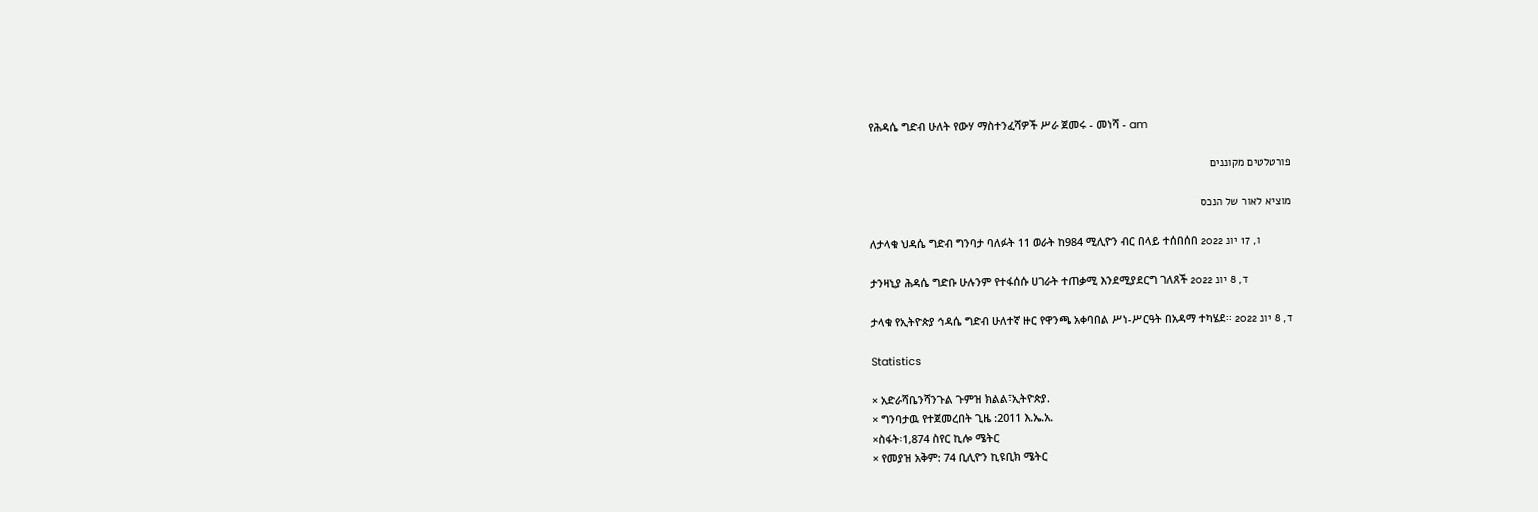የሕዳሴ ግድብ ሁለት የውሃ ማስተንፈሻዎች ሥራ ጀመሩ - መነሻ - am

פורטלטים מקוננים

מוציא לאור של הנכס

ለታላቁ ህዳሴ ግድብ ግንባታ ባለፉት 11 ወራት ከ984 ሚሊዮን ብር በላይ ተሰበሰበ ו, 17 יונ 2022

ታንዛኒያ ሕዳሴ ግድቡ ሁሉንም የተፋሰሱ ሀገራት ተጠቃሚ እንደሚያደርግ ገለጸች ד, 8 יונ 2022

ታላቁ የኢትዮጵያ ኅዳሴ ግድብ ሁለተኛ ዙር የዋንጫ አቀባበል ሥነ-ሥርዓት በአዳማ ተካሄደ፡፡ ד, 8 יונ 2022

Statistics

× አድራሻቤንሻንጉል ጉምዝ ክልል፣ኢትዮጵያ.
× ግንባታዉ የተጀመረበት ጊዜ :2011 እ.ኤ.አ.
×ስፋት፡1,874 ስየር ኪሎ ሜትር
× የመያዝ አቅም: 74 ቢሊዮን ኪዩቢክ ሜትር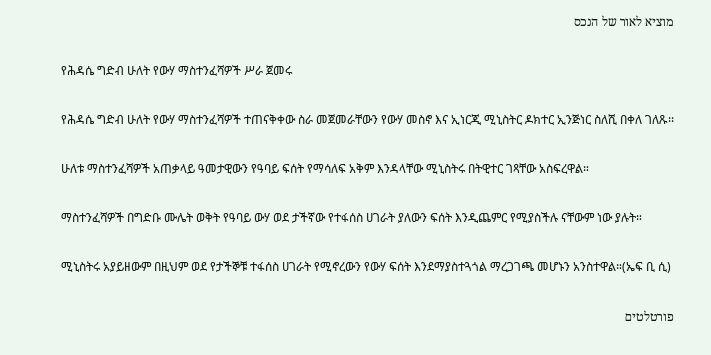מוציא לאור של הנכס

የሕዳሴ ግድብ ሁለት የውሃ ማስተንፈሻዎች ሥራ ጀመሩ

የሕዳሴ ግድብ ሁለት የውሃ ማስተንፈሻዎች ተጠናቅቀው ስራ መጀመራቸውን የውሃ መስኖ እና ኢነርጂ ሚኒስትር ዶክተር ኢንጅነር ስለሺ በቀለ ገለጹ፡፡

ሁለቱ ማስተንፈሻዎች አጠቃላይ ዓመታዊውን የዓባይ ፍሰት የማሳለፍ አቅም እንዳላቸው ሚኒስትሩ በትዊተር ገጻቸው አስፍረዋል።

ማስተንፈሻዎች በግድቡ ሙሌት ወቅት የዓባይ ውሃ ወደ ታችኛው የተፋሰስ ሀገራት ያለውን ፍሰት እንዲጨምር የሚያስችሉ ናቸውም ነው ያሉት።

ሚኒስትሩ አያይዘውም በዚህም ወደ የታችኞቹ ተፋሰስ ሀገራት የሚኖረውን የውሃ ፍሰት እንደማያስተጓጎል ማረጋገጫ መሆኑን አንስተዋል።(ኤፍ ቢ ሲ)

פורטלטים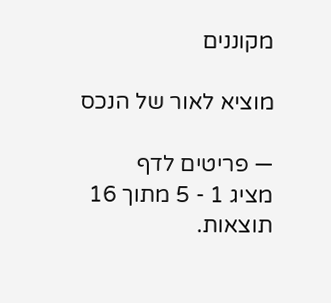מקוננים

מוציא לאור של הנכס

— פריטים לדף
מציג 1 - 5 מתוך 16 תוצאות.